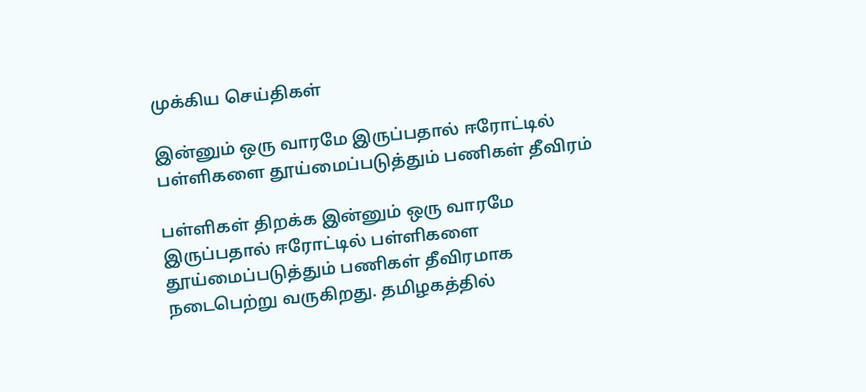முக்கிய செய்திகள்

இன்னும் ஒரு வாரமே இருப்பதால் ஈரோட்டில் பள்ளிகளை தூய்மைப்படுத்தும் பணிகள் தீவிரம்

பள்ளிகள் திறக்க இன்னும் ஒரு வாரமே இருப்பதால் ஈரோட்டில் பள்ளிகளை தூய்மைப்படுத்தும் பணிகள் தீவிரமாக நடைபெற்று வருகிறது. தமிழகத்தில்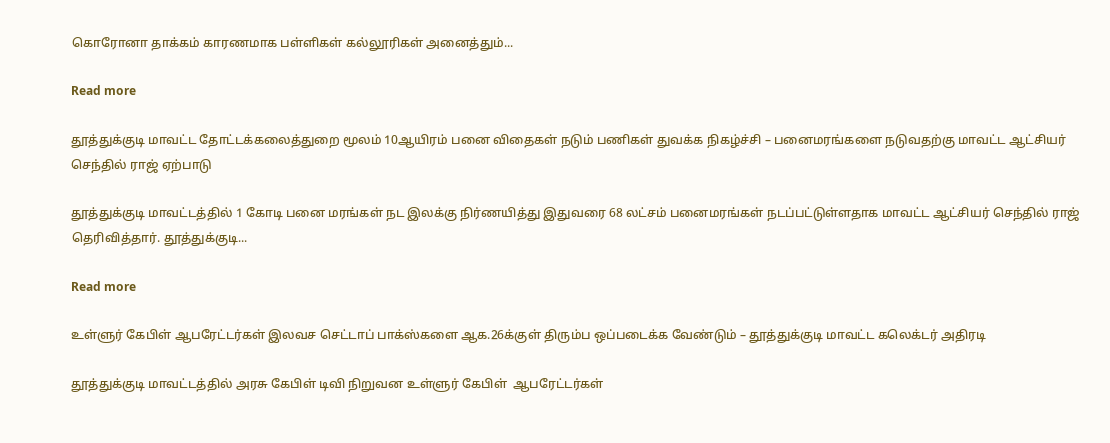கொரோனா தாக்கம் காரணமாக பள்ளிகள் கல்லூரிகள் அனைத்தும்...

Read more

தூத்துக்குடி மாவட்ட தோட்டக்கலைத்துறை மூலம் 10ஆயிரம் பனை விதைகள் நடும் பணிகள் துவக்க நிகழ்ச்சி – பனைமரங்களை நடுவதற்கு மாவட்ட ஆட்சியர் செந்தில் ராஜ் ஏற்பாடு

தூத்துக்குடி மாவட்டத்தில் 1 கோடி பனை மரங்கள் நட இலக்கு நிர்ணயித்து இதுவரை 68 லட்சம் பனைமரங்கள் நடப்பட்டுள்ளதாக மாவட்ட ஆட்சியர் செந்தில் ராஜ் தெரிவித்தார். தூத்துக்குடி...

Read more

உள்ளுர் கேபிள் ஆபரேட்டர்கள் இலவச செட்டாப் பாக்ஸ்களை ஆக.26க்குள் திரும்ப ஒப்படைக்க வேண்டும் – தூத்துக்குடி மாவட்ட கலெக்டர் அதிரடி

தூத்துக்குடி மாவட்டத்தில் அரசு கேபிள் டிவி நிறுவன உள்ளுர் கேபிள்  ஆபரேட்டர்கள்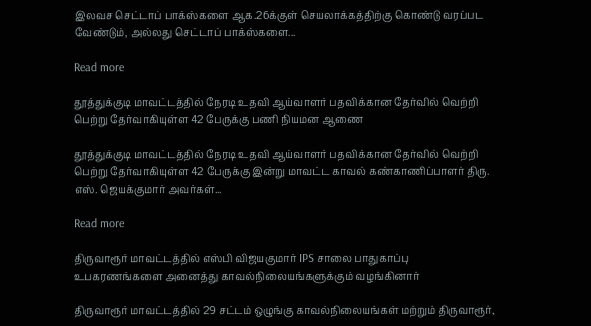இலவச செட்டாப் பாக்ஸ்களை ஆக.26க்குள் செயலாக்கத்திற்கு கொண்டு வரப்பட வேண்டும், அல்லது செட்டாப் பாக்ஸ்களை...

Read more

தூத்துக்குடி மாவட்டத்தில் நேரடி உதவி ஆய்வாளர் பதவிக்கான தேர்வில் வெற்றி பெற்று தேர்வாகியுள்ள 42 பேருக்கு பணி நியமன ஆணை

தூத்துக்குடி மாவட்டத்தில் நேரடி உதவி ஆய்வாளர் பதவிக்கான தேர்வில் வெற்றி பெற்று தேர்வாகியுள்ள 42 பேருக்கு இன்று மாவட்ட காவல் கண்காணிப்பாளர் திரு. எஸ். ஜெயக்குமார் அவர்கள்...

Read more

திருவாரூர் மாவட்டத்தில் எஸ்பி விஜயகுமார் IPS சாலை பாதுகாப்பு உபகரணங்களை அனைத்து காவல்நிலையங்களுக்கும் வழங்கினார்

திருவாரூர் மாவட்டத்தில் 29 சட்டம் ஒழுங்கு காவல்நிலையங்கள் மற்றும் திருவாரூர்,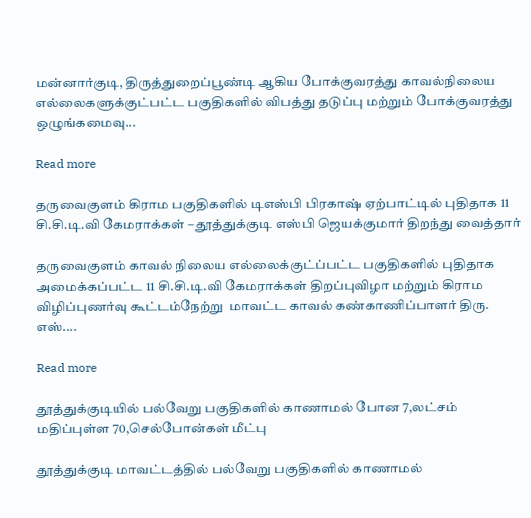மன்னார்குடி, திருத்துறைப்பூண்டி ஆகிய போக்குவரத்து காவல்நிலைய எல்லைகளுக்குட்பட்ட பகுதிகளில் விபத்து தடுப்பு மற்றும் போக்குவரத்து ஒழுங்கமைவு...

Read more

தருவைகுளம் கிராம பகுதிகளில் டிஎஸ்பி பிரகாஷ் ஏற்பாட்டில் புதிதாக 11 சி.சி.டி.வி கேமராக்கள் – தூத்துக்குடி எஸ்பி ஜெயக்குமார் திறந்து வைத்தார்

தருவைகுளம் காவல் நிலைய எல்லைக்குட்ப்பட்ட பகுதிகளில் புதிதாக அமைக்கப்பட்ட 11 சி.சி.டி.வி கேமராக்கள் திறப்புவிழா மற்றும் கிராம விழிப்புணர்வு கூட்டம்நேற்று  மாவட்ட காவல் கண்காணிப்பாளர் திரு. எஸ்....

Read more

தூத்துக்குடியில் பல்வேறு பகுதிகளில் காணாமல் போன 7,லட்சம் மதிப்புள்ள 70,செல்போன்கள் மீட்பு

தூத்துக்குடி மாவட்டத்தில் பல்வேறு பகுதிகளில் காணாமல்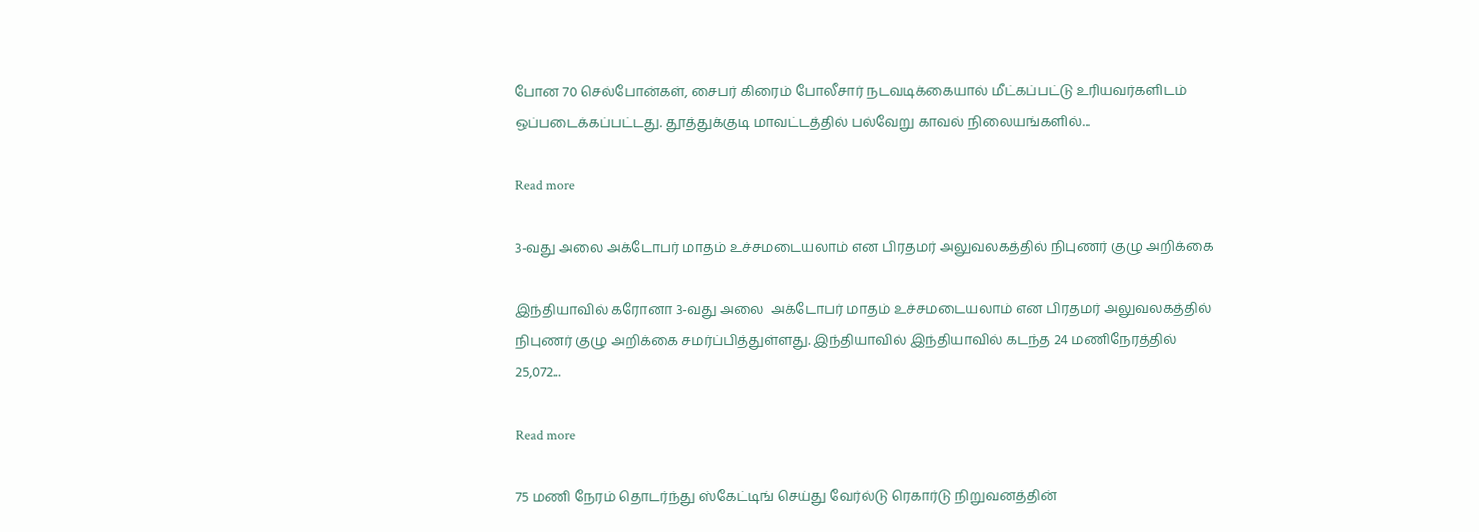போன 70 செல்போன்கள், சைபர் கிரைம் போலீசார் நடவடிக்கையால் மீட்கப்பட்டு உரியவர்களிடம் ஒப்படைக்கப்பட்டது. தூத்துக்குடி மாவட்டத்தில் பல்வேறு காவல் நிலையங்களில்...

Read more

3-வது அலை அக்டோபர் மாதம் உச்சமடையலாம் என பிரதமர் அலுவலகத்தில் நிபுணர் குழு அறிக்கை

இந்தியாவில் கரோனா 3-வது அலை  அக்டோபர் மாதம் உச்சமடையலாம் என பிரதமர் அலுவலகத்தில் நிபுணர் குழு அறிக்கை சமர்ப்பித்துள்ளது. இந்தியாவில் இந்தியாவில் கடந்த 24 மணிநேரத்தில் 25,072...

Read more

75 மணி நேரம் தொடர்ந்து ஸ்கேட்டிங் செய்து வேர்ல்டு ரெகார்டு நிறுவனத்தின்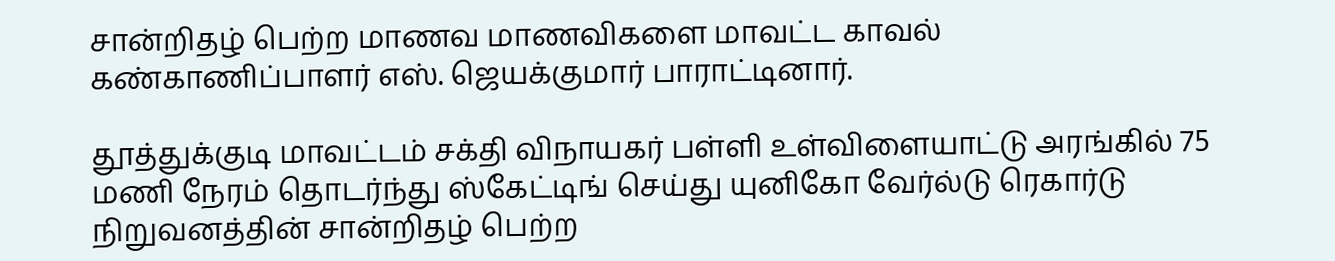சான்றிதழ் பெற்ற மாணவ மாணவிகளை மாவட்ட காவல் கண்காணிப்பாளர் எஸ். ஜெயக்குமார் பாராட்டினார்.

தூத்துக்குடி மாவட்டம் சக்தி விநாயகர் பள்ளி உள்விளையாட்டு அரங்கில் 75 மணி நேரம் தொடர்ந்து ஸ்கேட்டிங் செய்து யுனிகோ வேர்ல்டு ரெகார்டு நிறுவனத்தின் சான்றிதழ் பெற்ற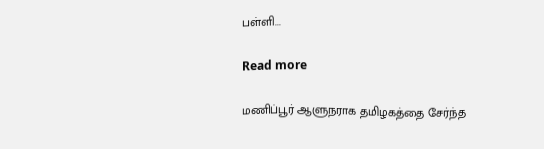பள்ளி...

Read more

மணிப்பூர் ஆளுநராக தமிழகத்தை சேர்ந்த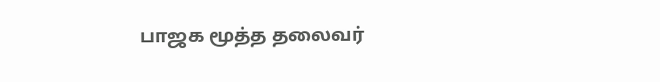பாஜக மூத்த தலைவர்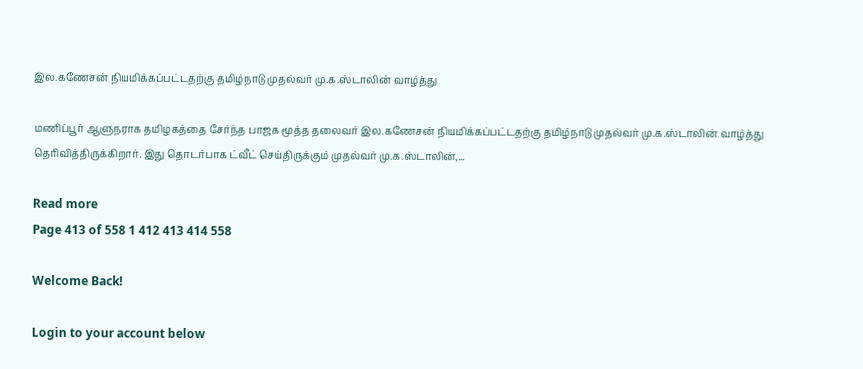இல.கணேசன் நியமிக்கப்பட்டதற்கு தமிழ்நாடு முதல்வர் மு.க.ஸ்டாலின் வாழ்த்து

மணிப்பூர் ஆளுநராக தமிழகத்தை சேர்ந்த பாஜக மூத்த தலைவர் இல.கணேசன் நியமிக்கப்பட்டதற்கு தமிழ்நாடு முதல்வர் மு.க.ஸ்டாலின் வாழ்த்து தெரிவித்திருக்கிறார். இது தொடர்பாக ட்வீட் செய்திருக்கும் முதல்வர் மு.க.ஸ்டாலின்,...

Read more
Page 413 of 558 1 412 413 414 558

Welcome Back!

Login to your account below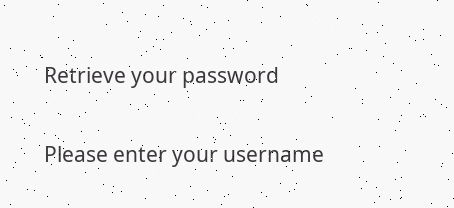Retrieve your password

Please enter your username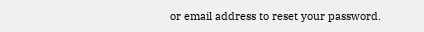or email address to reset your password.